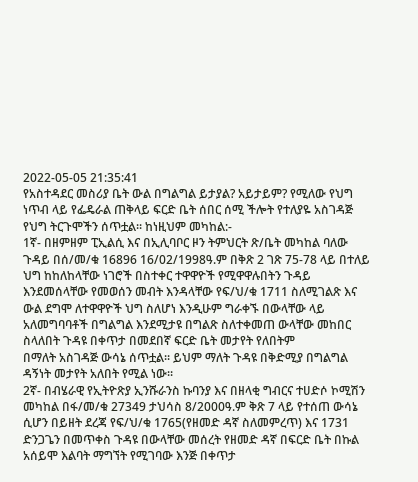2022-05-05 21:35:41
የአስተዳደር መስሪያ ቤት ውል በግልግል ይታያል? አይታይም? የሚለው የህግ ነጥብ ላይ የፌዴራል ጠቅላይ ፍርድ ቤት ሰበር ሰሚ ችሎት የተለያዬ አስገዳጅ የህግ ትርጉሞችን ሰጥቷል፡፡ ከነዚህም መካከል:-
1ኛ- በዘምዘም ፒኢልሲ እና በኢሊባቦር ዞን ትምህርት ጽ/ቤት መካከል ባለው ጉዳይ በሰ/መ/ቁ 16896 16/02/1998ዓ.ም በቅጽ 2 ገጽ 75-78 ላይ በተለይ ህግ ከከለከላቸው ነገሮች በስተቀር ተዋዋዮች የሚዋዋሉበትን ጉዳይ እንደመሰላቸው የመወሰን መብት እንዳላቸው የፍ/ህ/ቁ 1711 ስለሚገልጽ እና ውል ደግሞ ለተዋዋዮች ህግ ስለሆነ እንዲሁም ግራቀኙ በውላቸው ላይ አለመግባባቶች በግልግል እንደሚታዩ በግልጽ ስለተቀመጠ ውላቸው መከበር ስላለበት ጉዳዩ በቀጥታ በመደበኛ ፍርድ ቤት መታየት የለበትም
በማለት አስገዳጅ ውሳኔ ሰጥቷል፡፡ ይህም ማለት ጉዳዩ በቅድሚያ በግልግል ዳኝነት መታየት አለበት የሚል ነው፡፡
2ኛ- በብሄራዊ የኢትዮጽያ ኢንሹራንስ ኩባንያ እና በዘላቂ ግብርና ተሀድሶ ኮሚሽን መካከል በፋ/መ/ቁ 27349 ታህሳስ 8/2000ዓ.ም ቅጽ 7 ላይ የተሰጠ ውሳኔ ሲሆን በይዘት ደረጃ የፍ/ህ/ቁ 1765(የዘመድ ዳኛ ስለመምረጥ) እና 1731 ድንጋጌን በመጥቀስ ጉዳዩ በውላቸው መሰረት የዘመድ ዳኛ በፍርድ ቤት በኩል አሰይሞ እልባት ማግኘት የሚገባው እንጅ በቀጥታ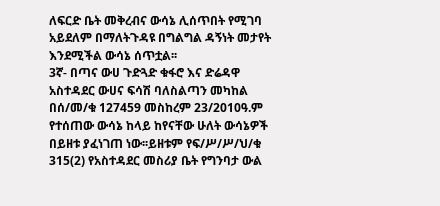ለፍርድ ቤት መቅረብና ውሳኔ ሊሰጥበት የሚገባ አይደለም በማለትጉዳዩ በግልግል ዳኝነት መታየት እንደሚችል ውሳኔ ሰጥቷል፡፡
3ኛ- በጣና ውሀ ጉድጓድ ቁፋሮ እና ድሬዳዋ አስተዳደር ውሀና ፍሳሽ ባለስልጣን መካከል በሰ/መ/ቁ 127459 መስከረም 23/2010ዓ.ም የተሰጠው ውሳኔ ከላይ ከየናቸው ሁለት ውሳኔዎች በይዘቱ ያፈነገጠ ነው፡፡ይዘቱም የፍ/ሥ/ሥ/ህ/ቁ 315(2) የአስተዳደር መስሪያ ቤት የግንባታ ውል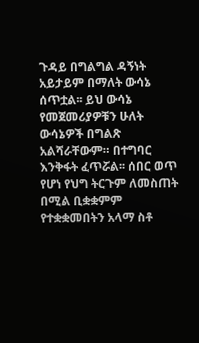ጉዳይ በግልግል ዳኝነት አይታይም በማለት ውሳኔ ሰጥቷል፡፡ ይህ ውሳኔ
የመጀመሪያዎቹን ሁለት ውሳኔዎች በግልጽ አልሻራቸውም። በተግባር እንቅፋት ፈጥሯል፡፡ ሰበር ወጥ የሆነ የህግ ትርጉም ለመስጠት በሚል ቢቋቋምም የተቋቋመበትን አላማ ስቶ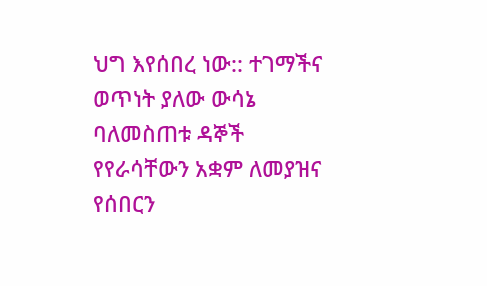ህግ እየሰበረ ነው:: ተገማችና ወጥነት ያለው ውሳኔ ባለመስጠቱ ዳኞች የየራሳቸውን አቋም ለመያዝና የሰበርን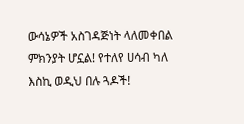ውሳኔዎች አስገዳጅነት ላለመቀበል ምክንያት ሆኗል! የተለየ ሀሳብ ካለ እስኪ ወዲህ በሉ ጓዶች!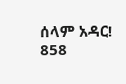ሰላም አዳር!
858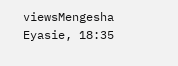viewsMengesha Eyasie, 18:35